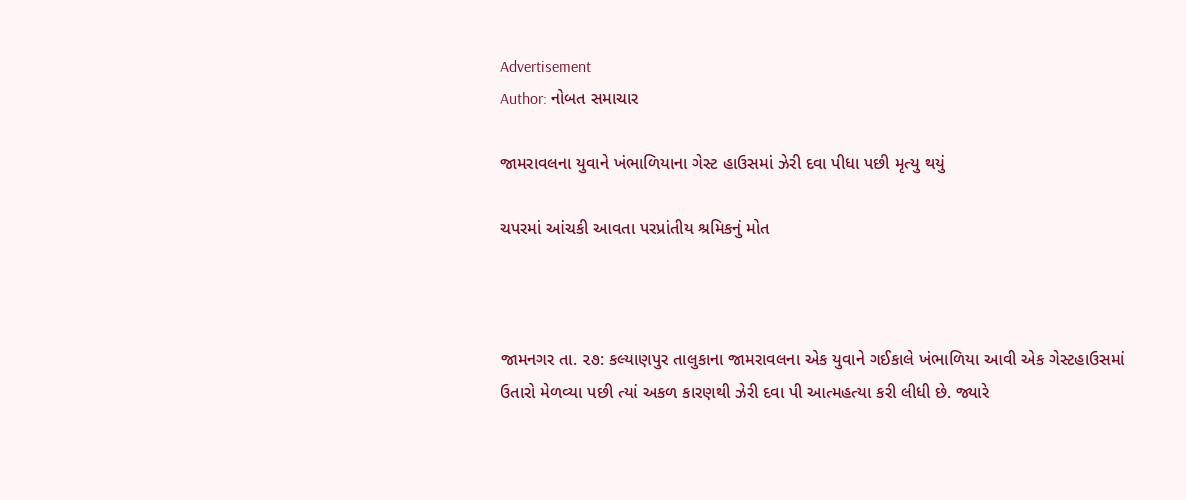Advertisement
Author: નોબત સમાચાર

જામરાવલના યુવાને ખંભાળિયાના ગેસ્ટ હાઉસમાં ઝેરી દવા પીધા પછી મૃત્યુ થયું

ચપરમાં આંચકી આવતા પરપ્રાંતીય શ્રમિકનું મોત



જામનગર તા. ૨૭: કલ્યાણપુર તાલુકાના જામરાવલના એક યુવાને ગઈકાલે ખંભાળિયા આવી એક ગેસ્ટહાઉસમાં ઉતારો મેળવ્યા પછી ત્યાં અકળ કારણથી ઝેરી દવા પી આત્મહત્યા કરી લીધી છે. જ્યારે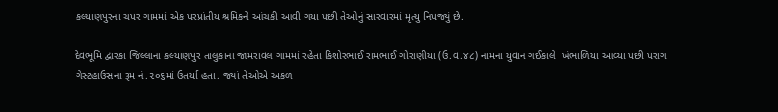કલ્યાણપુરના ચપર ગામમાં એક પરપ્રાંતીય શ્રમિકને આંચકી આવી ગયા પછી તેઓનું સારવારમાં મૃત્યુ નિપજ્યું છે.

દેવભૂમિ દ્વારકા જિલ્લાના કલ્યાણપુર તાલુકાના જામરાવલ ગામમાં રહેતા કિશોરભાઈ રામભાઈ ગોરાણીયા (ઉ.વ.૪૮) નામના યુવાન ગઈકાલે  ખંભાળિયા આવ્યા પછી પરાગ ગેસ્ટહાઉસના રૂમ નં.૨૦૬માં ઉતર્યા હતા. જ્યાં તેઓએ અકળ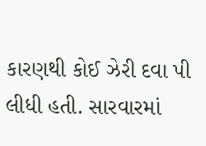કારણથી કોઈ ઝેરી દવા પી લીધી હતી. સારવારમાં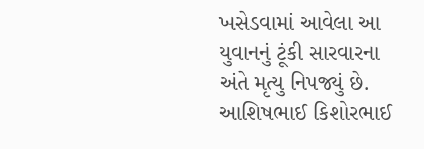ખસેડવામાં આવેલા આ યુવાનનું ટૂંકી સારવારના અંતે મૃત્યુ નિપજ્યું છે. આશિષભાઈ કિશોરભાઈ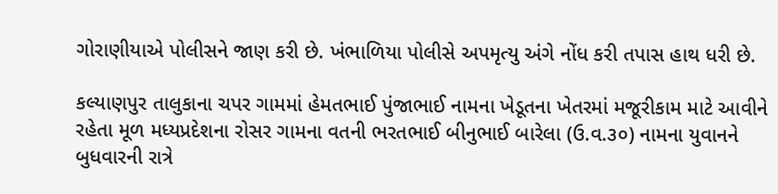ગોરાણીયાએ પોલીસને જાણ કરી છે. ખંભાળિયા પોલીસે અપમૃત્યુ અંગે નોંધ કરી તપાસ હાથ ધરી છે.

કલ્યાણપુર તાલુકાના ચપર ગામમાં હેમતભાઈ પુંજાભાઈ નામના ખેડૂતના ખેતરમાં મજૂરીકામ માટે આવીને રહેતા મૂળ મધ્યપ્રદેશના રોસર ગામના વતની ભરતભાઈ બીનુભાઈ બારેલા (ઉ.વ.૩૦) નામના યુવાનને બુધવારની રાત્રે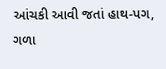આંચકી આવી જતાં હાથ-પગ, ગળા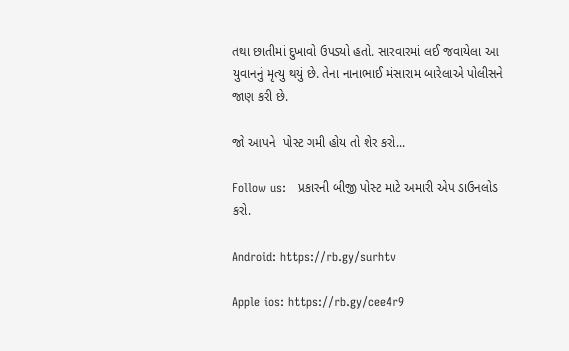તથા છાતીમાં દુખાવો ઉપડ્યો હતો. સારવારમાં લઈ જવાયેલા આ યુવાનનું મૃત્યુ થયું છે. તેના નાનાભાઈ મંસારામ બારેલાએ પોલીસને જાણ કરી છે.

જો આપને  પોસ્ટ ગમી હોય તો શેર કરો...

Follow us:   પ્રકારની બીજી પોસ્ટ માટે અમારી એપ ડાઉનલોડ કરો.

Android: https://rb.gy/surhtv

Apple ios: https://rb.gy/cee4r9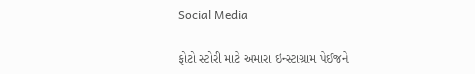Social Media

ફોટો સ્ટોરી માટે અમારા ઇન્સ્ટાગ્રામ પેઈજને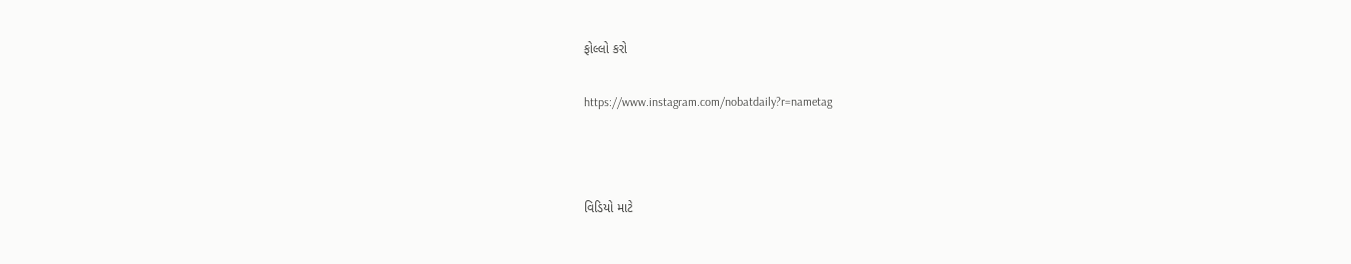ફોલ્લો કરો

https://www.instagram.com/nobatdaily?r=nametag



વિડિયો માટે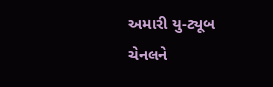અમારી યુ-ટ્યૂબ ચેનલને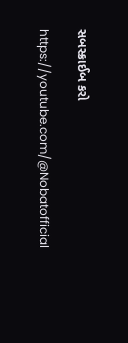સબસ્ક્રાઈબ કરો

https://youtube.com/@Nobatofficial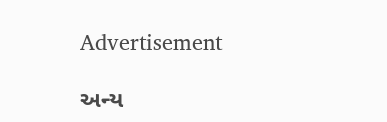Advertisement

અન્ય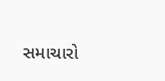સમાચારો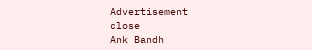Advertisement
close
Ank Bandh